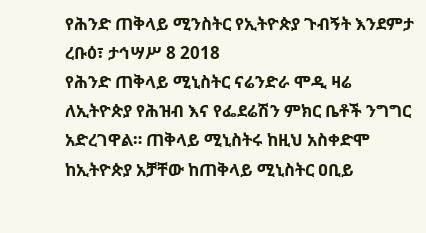የሕንድ ጠቅላይ ሚንስትር የኢትዮጵያ ጉብኝት እንደምታ
ረቡዕ፣ ታኅሣሥ 8 2018
የሕንድ ጠቅላይ ሚኒስትር ናሬንድራ ሞዲ ዛሬ ለኢትዮጵያ የሕዝብ እና የፌደሬሽን ምክር ቤቶች ንግግር አድረገዋል። ጠቅላይ ሚኒስትሩ ከዚህ አስቀድሞ ከኢትዮጵያ አቻቸው ከጠቅላይ ሚኒስትር ዐቢይ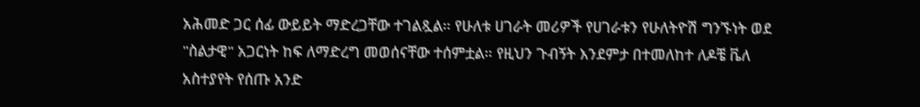አሕመድ ጋር ሰፊ ውይይት ማድረጋቸው ተገልጿል። የሁለቱ ሀገራት መሪዎች የሀገራቱን የሁለትዮሽ ግንኙነት ወደ "ስልታዊ" አጋርነት ከፍ ለማድረግ መወሰናቸው ተሰምቷል። የዚህን ጉብኝት እንደምታ በተመለከተ ለዶቼ ቬለ አስተያየት የሰጡ አንድ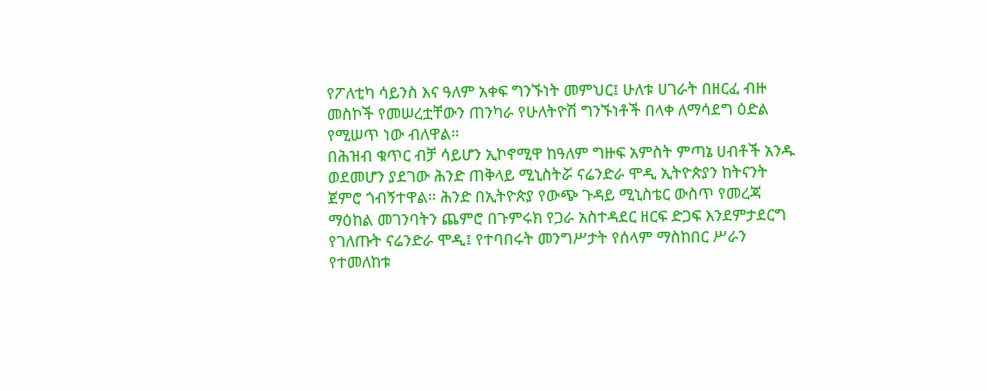የፖለቲካ ሳይንስ እና ዓለም አቀፍ ግንኙነት መምህር፤ ሁለቱ ሀገራት በዘርፈ ብዙ መስኮች የመሠረቷቸውን ጠንካራ የሁለትዮሽ ግንኙነቶች በላቀ ለማሳደግ ዕድል የሚሠጥ ነው ብለዋል።
በሕዝብ ቁጥር ብቻ ሳይሆን ኢኮኖሚዋ ከዓለም ግዙፍ አምስት ምጣኔ ሀብቶች አንዱ ወደመሆን ያደገው ሕንድ ጠቅላይ ሚኒስትሯ ናሬንድራ ሞዲ ኢትዮጵያን ከትናንት ጀምሮ ጎብኝተዋል። ሕንድ በኢትዮጵያ የውጭ ጉዳይ ሚኒስቴር ውስጥ የመረጃ ማዕከል መገንባትን ጨምሮ በጉምሩክ የጋራ አስተዳደር ዘርፍ ድጋፍ እንደምታደርግ የገለጡት ናሬንድራ ሞዲ፤ የተባበሩት መንግሥታት የሰላም ማስከበር ሥራን የተመለከቱ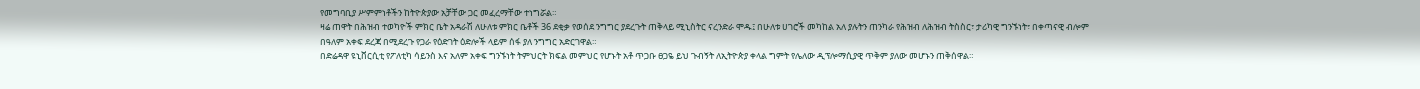የመግባቢያ ሥምምነቶችን ከትዮጵያው አቻቸው ጋር መፈረማቸው ተነግሯል።
ዛሬ ጠዋት በሕዝብ ተወካዮች ምክር ቤት አዳራሽ ለሁለቱ ምክር ቤቶች 36 ደቂቃ የወሰደ ንግግር ያደረጉት ጠቅላይ ሚኒስትር ናረንድራ ሞዱ፤ በሁለቱ ሀገሮች መካከል አለ ያሉትን ጠንካራ የሕዝብ ለሕዝብ ትስስር፣ ታሪካዊ ግንኙነት፣ በቀጣናዊ ብሎም በዓለም አቀፍ ደረጃ በሚደረጉ የጋራ የዕድገት ዕድሎች ላይም ሰፋ ያለ ንግግር አድርገዋል።
በድሬዳዋ ዩኒቨርሲቲ የፖለቲካ ሳይንስ እና አለም አቀፍ ግንኙነት ትምህርት ክፍል መምህር የሆኑት አቶ ጥጋቡ ፀጋዬ ይህ ጉብኝት ለኢትዮጵያ ቀላል ግምት የሌለው ዲፕሎማሲያዊ ጥቅም ያለው መሆኑን ጠቅሰዋል።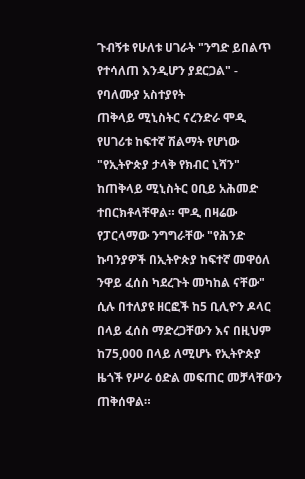ጉብኝቱ የሁለቱ ሀገራት "ንግድ ይበልጥ የተሳለጠ እንዲሆን ያደርጋል" - የባለሙያ አስተያየት
ጠቅላይ ሚኒስትር ናረንድራ ሞዲ የሀገሪቱ ከፍተኛ ሽልማት የሆነው "የኢትዮጵያ ታላቅ የክብር ኒሻን" ከጠቅላይ ሚኒስትር ዐቢይ አሕመድ ተበርክቶላቸዋል። ሞዲ በዛሬው የፓርላማው ንግግራቸው "የሕንድ ኩባንያዎች በኢትዮጵያ ከፍተኛ መዋዕለ ንዋይ ፈሰስ ካደረጉት መካከል ናቸው" ሲሉ በተለያዩ ዘርፎች ከ5 ቢሊዮን ዶላር በላይ ፈሰስ ማድረጋቸውን እና በዚህም ከ75,000 በላይ ለሚሆኑ የኢትዮጵያ ዜጎች የሥራ ዕድል መፍጠር መቻላቸውን ጠቅሰዋል።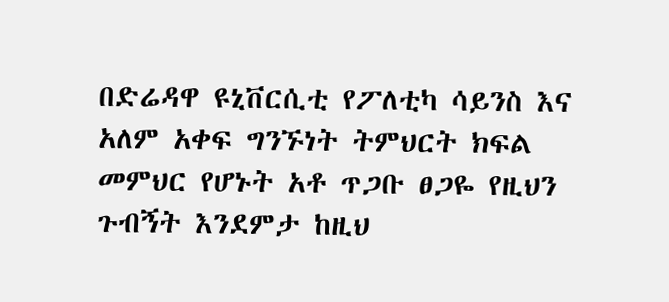በድሬዳዋ ዩኒቨርሲቲ የፖለቲካ ሳይንስ እና አለም አቀፍ ግንኙነት ትምህርት ክፍል መምህር የሆኑት አቶ ጥጋቡ ፀጋዬ የዚህን ጉብኝት እንደምታ ከዚህ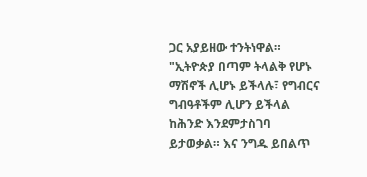ጋር አያይዘው ተንትነዋል። "ኢትዮጵያ በጣም ትላልቅ የሆኑ ማሽኖች ሊሆኑ ይችላሉ፣ የግብርና ግብዓቶችም ሊሆን ይችላል ከሕንድ እንደምታስገባ ይታወቃል። እና ንግዱ ይበልጥ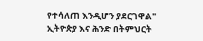የተሳለጠ እንዲሆን ያደርገዋል"
ኢትዮጵያ እና ሕንድ በትምህርት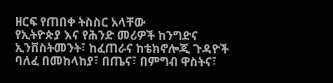ዘርፍ የጠበቀ ትስስር አላቸው
የኢትዮጵያ እና የሕንድ መሪዎች ከንግድና ኢንቨስትመንት፣ ከፈጠራና ከቴክኖሎጂ ጉዳዮች ባለፈ በመከላከያ፣ በጤና፣ በምግብ ዋስትና፣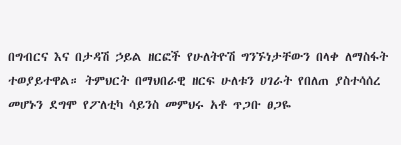በግብርና እና በታዳሽ ኃይል ዘርፎች የሁለትዮሽ ግንኙነታቸውን በላቀ ለማስፋት ተወያይተዋል። ትምህርት በማህበራዊ ዘርፍ ሁለቱን ሀገራት የበለጠ ያስተሳሰረ መሆኑን ደግሞ የፖለቲካ ሳይንስ መምህሩ አቶ ጥጋቡ ፀጋዬ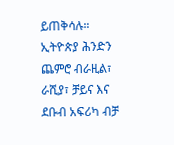ይጠቅሳሉ።
ኢትዮጵያ ሕንድን ጨምሮ ብራዚል፣ ራሺያ፣ ቻይና እና ደቡብ አፍሪካ ብቻ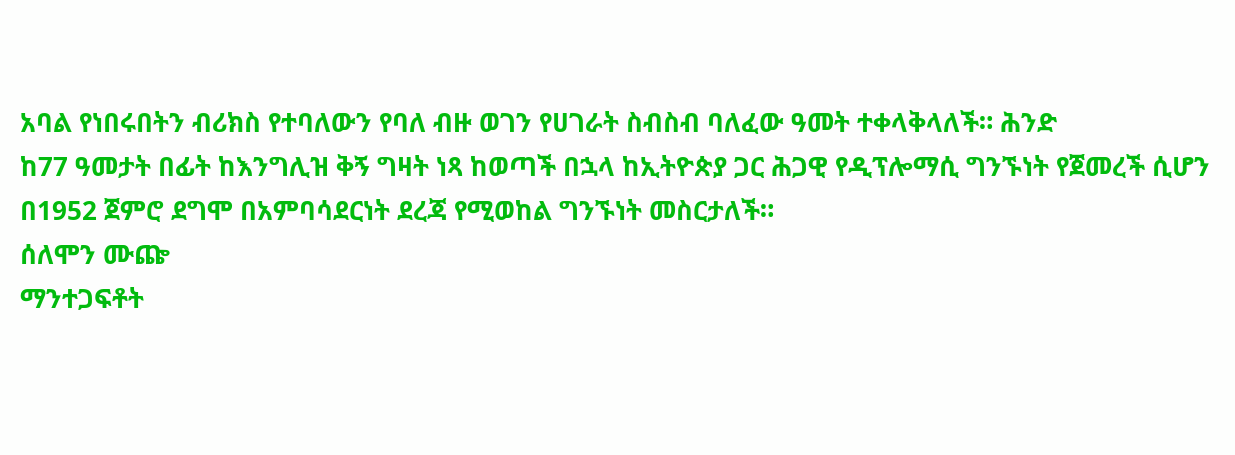አባል የነበሩበትን ብሪክስ የተባለውን የባለ ብዙ ወገን የሀገራት ስብስብ ባለፈው ዓመት ተቀላቅላለች። ሕንድ
ከ77 ዓመታት በፊት ከእንግሊዝ ቅኝ ግዛት ነጻ ከወጣች በኋላ ከኢትዮጵያ ጋር ሕጋዊ የዲፕሎማሲ ግንኙነት የጀመረች ሲሆን በ1952 ጀምሮ ደግሞ በአምባሳደርነት ደረጃ የሚወከል ግንኙነት መስርታለች።
ሰለሞን ሙጬ
ማንተጋፍቶት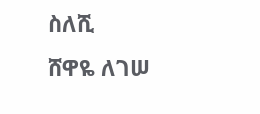ስለሺ
ሸዋዬ ለገሠ